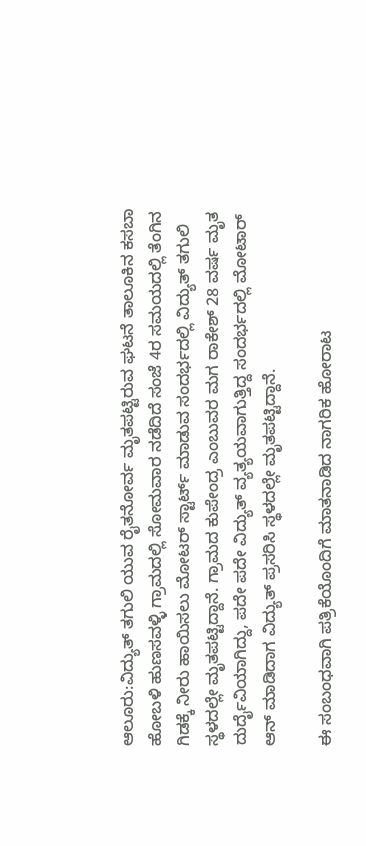ಆಲೂರು:ವಿದ್ಯುತ್ ತಗುಲಿ ಯುವ ರೈತನೋರ್ವ ಮೃತಪಟ್ಟಿರುವ ಘಟನೆ ತಾಲೂಕಿನ ಕಸಬಾ ಹೋಬಳಿ ಹುಣಸವಳ್ಳಿ ಗ್ರಾಮದಲ್ಲಿ ಸೋಮವಾರ ನಡೆದಿದೆ ಸಂಜೆ 4ರ ಸಮಯದಲ್ಲಿ ತೆಂಗಿನ ಗಿಡಕ್ಕೆ ನೀರು ಹಾಯಿಸಲು ಮೋಟರ್ ಸ್ಟಾರ್ಟ್ ಮಾಡುವ ಸಂದರ್ಭದಲ್ಲಿ ವಿದ್ಯುತ್ ತಗುಲಿ ಸ್ಥಳದಲ್ಲೇ ಮೃತಪಟ್ಟಿದ್ದಾನೆ. ಗ್ರಾಮದ ಕುಪೇಂದ್ರ ಎಂಬುವರ ಮಗ ರಾಕೇಶ್ 28 ವರ್ಷ ಮೃತ ದುರ್ದೈವಿಯಾಗಿದ್ದು, ಪದೇ ಪದೇ ವಿದ್ಯುತ್ ವ್ಯತ್ಯಯವಾಗುತ್ತಿದ್ದ ಸಂದರ್ಭದಲ್ಲಿ ಮೋಟಾರ್ ಆನ್‌ ಮಾಡಿದಾಗ ವಿದ್ಯುತ್ ಪ್ರಸರಿಸಿ ಸ್ಥಳದಲ್ಲೇ ಮೃತಪಟ್ಟಿದ್ದಾನೆ.

ಈ ಸಂಬಂಧವಾಗಿ ಪತ್ರಿಕೆಯೊಂದಿಗೆ ಮಾತನಾಡಿದ ನಾಗರಿಕ ಹೋರಾಟ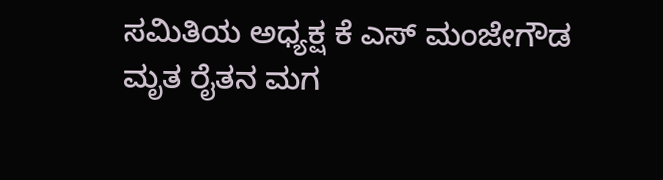ಸಮಿತಿಯ ಅಧ್ಯಕ್ಷ ಕೆ ಎಸ್ ಮಂಜೇಗೌಡ ಮೃತ ರೈತನ ಮಗ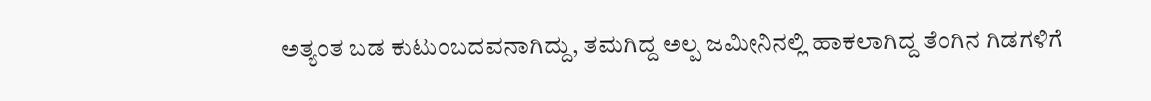ಅತ್ಯಂತ ಬಡ ಕುಟುಂಬದವನಾಗಿದ್ದು, ತಮಗಿದ್ದ ಅಲ್ಪ ಜಮೀನಿನಲ್ಲಿ ಹಾಕಲಾಗಿದ್ದ ತೆಂಗಿನ ಗಿಡಗಳಿಗೆ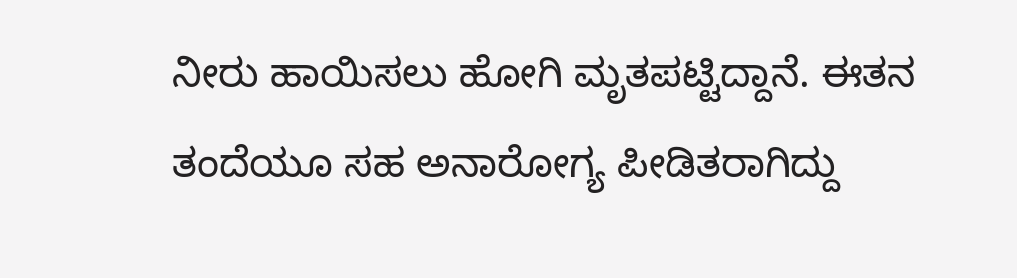ನೀರು ಹಾಯಿಸಲು ಹೋಗಿ ಮೃತಪಟ್ಟಿದ್ದಾನೆ. ಈತನ ತಂದೆಯೂ ಸಹ ಅನಾರೋಗ್ಯ ಪೀಡಿತರಾಗಿದ್ದು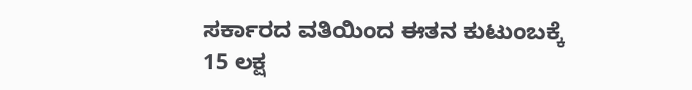ಸರ್ಕಾರದ ವತಿಯಿಂದ ಈತನ ಕುಟುಂಬಕ್ಕೆ 15 ಲಕ್ಷ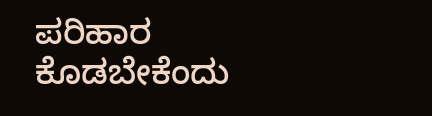ಪರಿಹಾರ ಕೊಡಬೇಕೆಂದು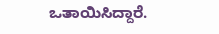ಒತಾಯಿಸಿದ್ದಾರೆ.